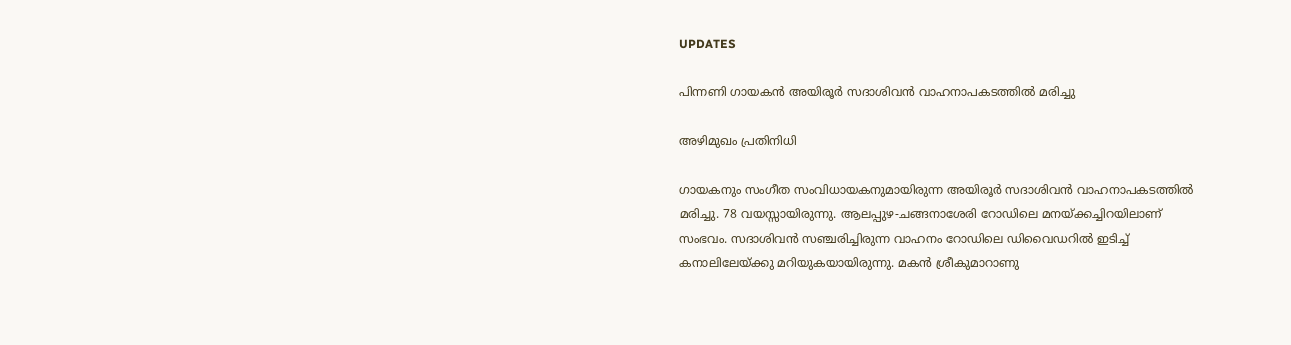UPDATES

പിന്നണി ഗായകൻ അയിരൂര്‍ സദാശിവന്‍ വാഹനാപകടത്തില്‍ മരിച്ചു

അഴിമുഖം പ്രതിനിധി

ഗായകനും സംഗീത സംവിധായകനുമായിരുന്ന അയിരൂര്‍ സദാശിവന്‍ വാഹനാപകടത്തില്‍ മരിച്ചു. 78 വയസ്സായിരുന്നു. ആലപ്പുഴ-ചങ്ങനാശേരി റോഡിലെ മനയ്ക്കച്ചിറയിലാണ് സംഭവം. സദാശിവന്‍ സഞ്ചരിച്ചിരുന്ന വാഹനം റോഡിലെ ഡിവൈഡറില്‍ ഇടിച്ച് കനാലിലേയ്ക്കു മറിയുകയായിരുന്നു. മകന്‍ ശ്രീകുമാറാണു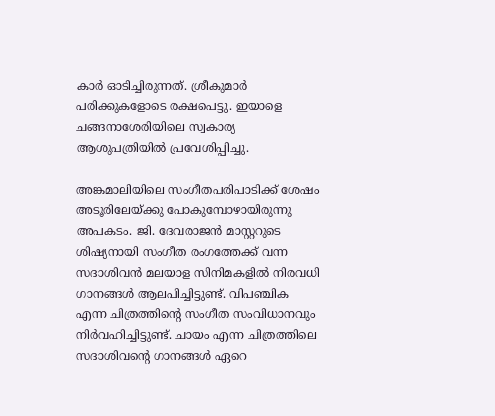കാര്‍ ഓടിച്ചിരുന്നത്. ശ്രീകുമാര്‍ പരിക്കുകളോടെ രക്ഷപെട്ടു. ഇയാളെ ചങ്ങനാശേരിയിലെ സ്വകാര്യ ആശുപത്രിയില്‍ പ്രവേശിപ്പിച്ചു.

അങ്കമാലിയിലെ സംഗീതപരിപാടിക്ക് ശേഷം അടൂരിലേയ്ക്കു പോകുമ്പോഴായിരുന്നു അപകടം. ജി. ദേവരാജന്‍ മാസ്റ്ററുടെ ശിഷ്യനായി സംഗീത രംഗത്തേക്ക് വന്ന സദാശിവന്‍ മലയാള സിനിമകളില്‍ നിരവധി ഗാനങ്ങള്‍ ആലപിച്ചിട്ടുണ്ട്. വിപഞ്ചിക എന്ന ചിത്രത്തിന്റെ സംഗീത സംവിധാനവും നിര്‍വഹിച്ചിട്ടുണ്ട്. ചായം എന്ന ചിത്രത്തിലെ സദാശിവന്റെ ഗാനങ്ങള്‍ ഏറെ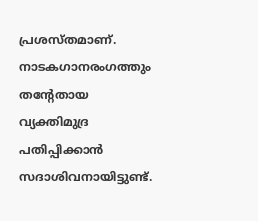പ്രശസ്തമാണ്. നാടകഗാനരംഗത്തും തന്റേതായ വ്യക്തിമുദ്ര പതിപ്പിക്കാന്‍ സദാശിവനായിട്ടുണ്ട്.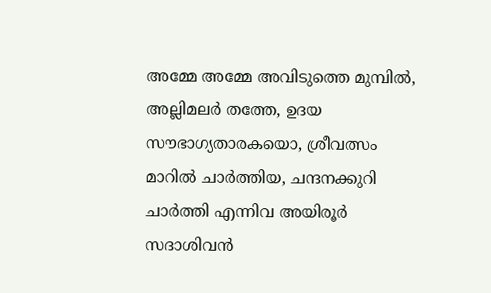അമ്മേ അമ്മേ അവിടുത്തെ മുമ്പില്‍, അല്ലിമലര്‍ തത്തേ, ഉദയ സൗഭാഗ്യതാരകയൊ, ശ്രീവത്സം മാറില്‍ ചാര്‍ത്തിയ, ചന്ദനക്കുറി ചാര്‍ത്തി എന്നിവ അയിരൂര്‍ സദാശിവന്‍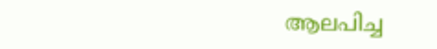ആലപിച്ച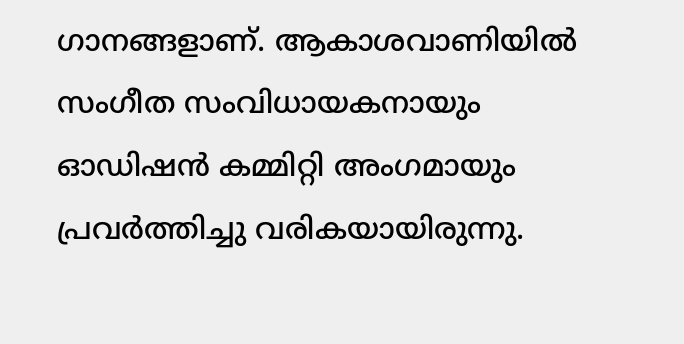ഗാനങ്ങളാണ്. ആകാശവാണിയില്‍ സംഗീത സംവിധായകനായും ഓഡിഷന്‍ കമ്മിറ്റി അംഗമായും പ്രവര്‍ത്തിച്ചു വരികയായിരുന്നു.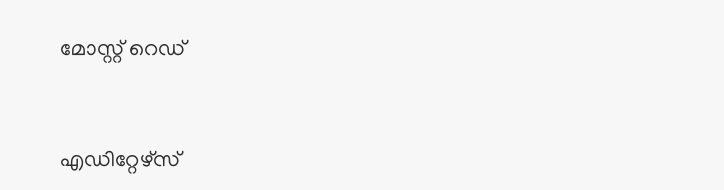മോസ്റ്റ് റെഡ്


എഡിറ്റേഴ്സ്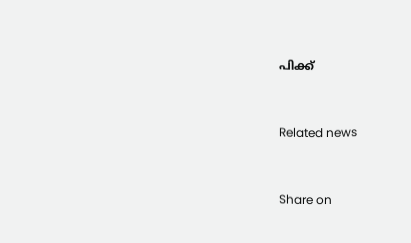പിക്ക്


Related news


Share on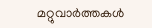മറ്റുവാര്‍ത്തകള്‍